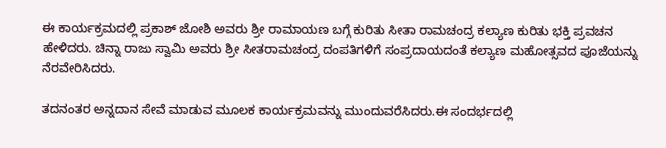ಈ ಕಾರ್ಯಕ್ರಮದಲ್ಲಿ ಪ್ರಕಾಶ್ ಜೋಶಿ ಅವರು ಶ್ರೀ ರಾಮಾಯಣ ಬಗ್ಗೆ ಕುರಿತು ಸೀತಾ ರಾಮಚಂದ್ರ ಕಲ್ಯಾಣ ಕುರಿತು ಭಕ್ತಿ ಪ್ರವಚನ ಹೇಳಿದರು. ಚಿನ್ನಾ ರಾಜು ಸ್ವಾಮಿ ಅವರು ಶ್ರೀ ಸೀತರಾಮಚಂದ್ರ ದಂಪತಿಗಳಿಗೆ ಸಂಪ್ರದಾಯದಂತೆ ಕಲ್ಯಾಣ ಮಹೋತ್ಸವದ ಪೂಜೆಯನ್ನು ನೆರವೇರಿಸಿದರು.

ತದನಂತರ ಅನ್ನದಾನ ಸೇವೆ ಮಾಡುವ ಮೂಲಕ ಕಾರ್ಯಕ್ರಮವನ್ನು ಮುಂದುವರೆಸಿದರು.ಈ ಸಂದರ್ಭದಲ್ಲಿ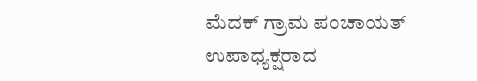ಮೆದಕ್ ಗ್ರಾಮ ಪಂಚಾಯತ್ ಉಪಾಧ್ಯಕ್ಷರಾದ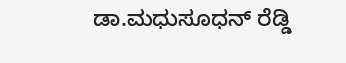ಡಾ.ಮಧುಸೂಧನ್ ರೆಡ್ಡಿ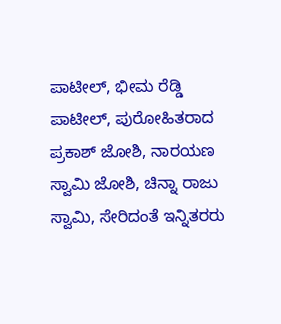ಪಾಟೀಲ್, ಭೀಮ ರೆಡ್ಡಿ ಪಾಟೀಲ್, ಪುರೋಹಿತರಾದ ಪ್ರಕಾಶ್ ಜೋಶಿ, ನಾರಯಣ ಸ್ವಾಮಿ ಜೋಶಿ, ಚಿನ್ನಾ ರಾಜು ಸ್ವಾಮಿ, ಸೇರಿದಂತೆ ಇನ್ನಿತರರು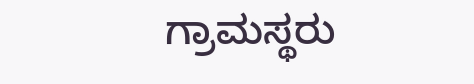ಗ್ರಾಮಸ್ಥರು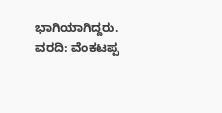ಭಾಗಿಯಾಗಿದ್ದರು.
ವರದಿ: ವೆಂಕಟಪ್ಪ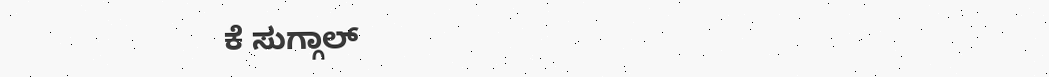ಕೆ ಸುಗ್ಗಾಲ್